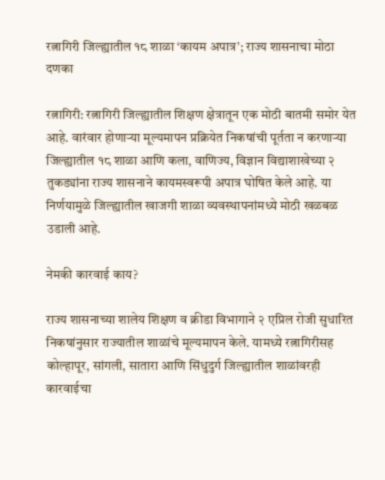रत्नागिरी जिल्ह्यातील १८ शाळा ‘कायम अपात्र’; राज्य शासनाचा मोठा दणका

रत्नागिरी: रत्नागिरी जिल्ह्यातील शिक्षण क्षेत्रातून एक मोठी बातमी समोर येत आहे. वारंवार होणाऱ्या मूल्यमापन प्रक्रियेत निकषांची पूर्तता न करणाऱ्या जिल्ह्यातील १८ शाळा आणि कला, वाणिज्य, विज्ञान विद्याशाखेच्या २ तुकड्यांना राज्य शासनाने कायमस्वरूपी अपात्र घोषित केले आहे. या निर्णयामुळे जिल्ह्यातील खाजगी शाळा व्यवस्थापनांमध्ये मोठी खळबळ उडाली आहे.

नेमकी कारवाई काय?

राज्य शासनाच्या शालेय शिक्षण व क्रीडा विभागाने २ एप्रिल रोजी सुधारित निकषांनुसार राज्यातील शाळांचे मूल्यमापन केले. यामध्ये रत्नागिरीसह कोल्हापूर, सांगली, सातारा आणि सिंधुदुर्ग जिल्ह्यातील शाळांवरही कारवाईचा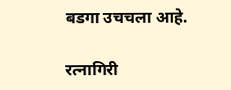बडगा उचचला आहे.

रत्नागिरी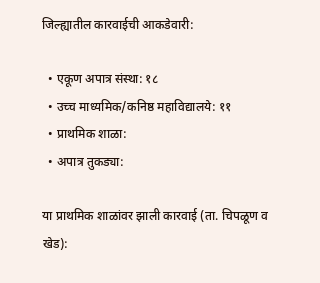जिल्ह्यातील कारवाईची आकडेवारी:

  • एकूण अपात्र संस्था: १८
  • उच्च माध्यमिक/कनिष्ठ महाविद्यालये: ११
  • प्राथमिक शाळा:
  • अपात्र तुकड्या:

या प्राथमिक शाळांवर झाली कारवाई (ता. चिपळूण व खेड):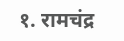१. रामचंद्र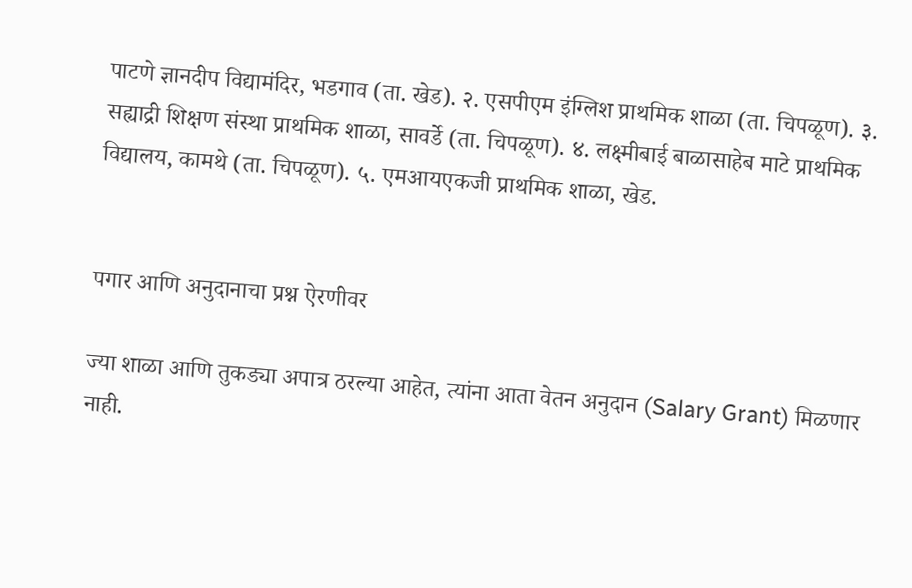पाटणे ज्ञानदीप विद्यामंदिर, भडगाव (ता. खेड). २. एसपीएम इंग्लिश प्राथमिक शाळा (ता. चिपळूण). ३. सह्याद्री शिक्षण संस्था प्राथमिक शाळा, सावर्डे (ता. चिपळूण). ४. लक्ष्मीबाई बाळासाहेब माटे प्राथमिक विद्यालय, कामथे (ता. चिपळूण). ५. एमआयएकजी प्राथमिक शाळा, खेड.


पगार आणि अनुदानाचा प्रश्न ऐरणीवर

ज्या शाळा आणि तुकड्या अपात्र ठरल्या आहेत, त्यांना आता वेतन अनुदान (Salary Grant) मिळणार नाही.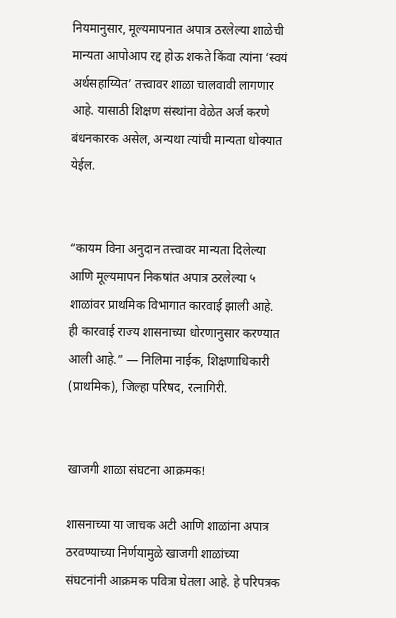नियमानुसार, मूल्यमापनात अपात्र ठरलेल्या शाळेची मान्यता आपोआप रद्द होऊ शकते किंवा त्यांना ‘स्वयं अर्थसहाय्यित’ तत्त्वावर शाळा चालवावी लागणार आहे. यासाठी शिक्षण संस्थांना वेळेत अर्ज करणे बंधनकारक असेल, अन्यथा त्यांची मान्यता धोक्यात येईल.


“कायम विना अनुदान तत्त्वावर मान्यता दिलेल्या आणि मूल्यमापन निकषांत अपात्र ठरलेल्या ५ शाळांवर प्राथमिक विभागात कारवाई झाली आहे. ही कारवाई राज्य शासनाच्या धोरणानुसार करण्यात आली आहे.” — निलिमा नाईक, शिक्षणाधिकारी (प्राथमिक), जिल्हा परिषद, रत्नागिरी.


खाजगी शाळा संघटना आक्रमक!

शासनाच्या या जाचक अटी आणि शाळांना अपात्र ठरवण्याच्या निर्णयामुळे खाजगी शाळांच्या संघटनांनी आक्रमक पवित्रा घेतला आहे. हे परिपत्रक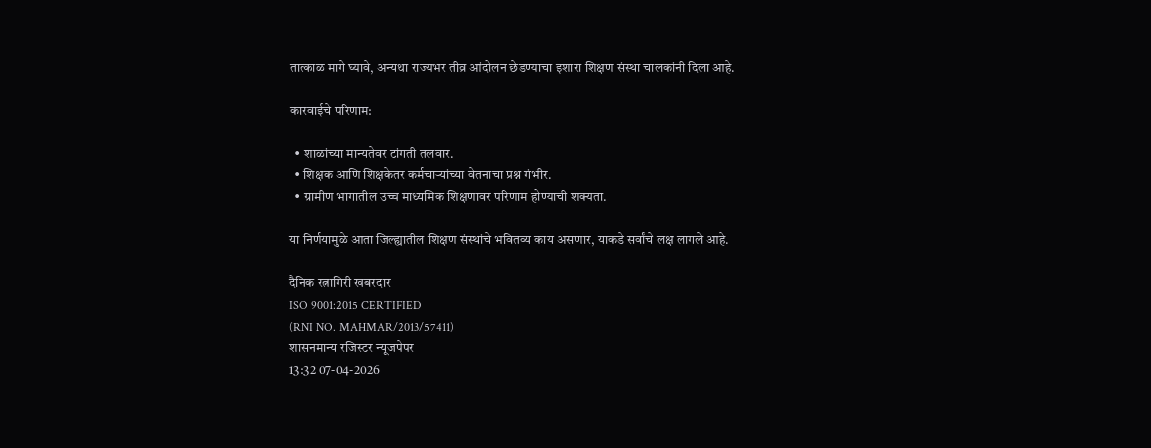तात्काळ मागे घ्यावे, अन्यथा राज्यभर तीव्र आंदोलन छेडण्याचा इशारा शिक्षण संस्था चालकांनी दिला आहे.

कारवाईचे परिणाम:

  • शाळांच्या मान्यतेवर टांगती तलवार.
  • शिक्षक आणि शिक्षकेतर कर्मचाऱ्यांच्या वेतनाचा प्रश्न गंभीर.
  • ग्रामीण भागातील उच्च माध्यमिक शिक्षणावर परिणाम होण्याची शक्यता.

या निर्णयामुळे आता जिल्ह्यातील शिक्षण संस्थांचे भवितव्य काय असणार, याकडे सर्वांचे लक्ष लागले आहे.

दैनिक रत्नागिरी खबरदार
ISO 9001:2015 CERTIFIED
(RNI NO. MAHMAR/2013/57411)
शासनमान्य रजिस्टर न्यूजपेपर
13:32 07-04-2026